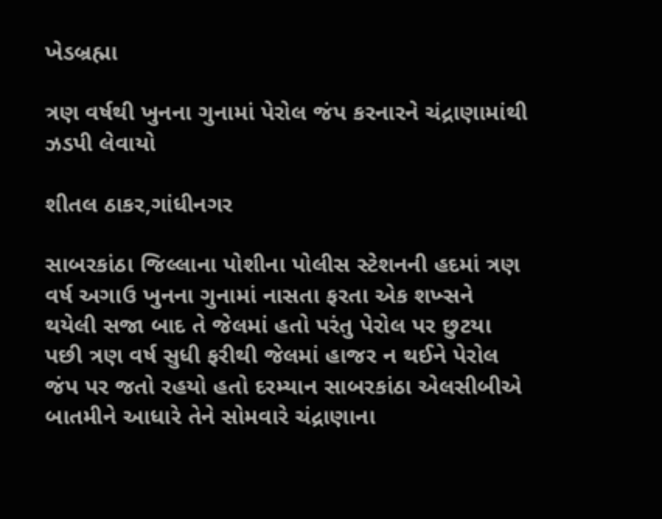ખેડબ્રહ્મા

ત્રણ વર્ષથી ખુનના ગુનામાં પેરોલ જંપ કરનારને ચંદ્રાણામાંથી ઝડપી લેવાયો

શીતલ ઠાકર,ગાંધીનગર

સાબરકાંઠા જિલ્લાના પોશીના પોલીસ સ્ટેશનની હદમાં ત્રણ વર્ષ અગાઉ ખુનના ગુનામાં નાસતા ફરતા એક શખ્સને થયેલી સજા બાદ તે જેલમાં હતો પરંતુ પેરોલ પર છુટયા પછી ત્રણ વર્ષ સુધી ફરીથી જેલમાં હાજર ન થઈને પેરોલ જંપ પર જતો રહયો હતો દરમ્યાન સાબરકાંઠા એલસીબીએ બાતમીને આધારે તેને સોમવારે ચંદ્રાણાના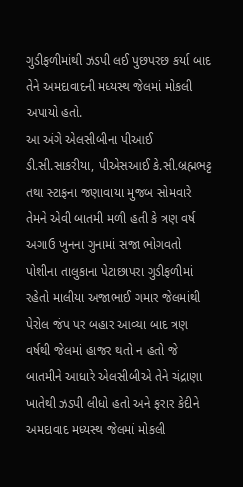ગુડીફળીમાંથી ઝડપી લઈ પુછપરછ કર્યા બાદ તેને અમદાવાદની મધ્યસ્થ જેલમાં મોકલી અપાયો હતો.
આ અંગે એલસીબીના પીઆઈ ડી.સી.સાકરીયા, પીએસઆઈ કે.સી.બ્રહ્મભટ્ટ તથા સ્ટાફના જણાવાયા મુજબ સોમવારે તેમને એવી બાતમી મળી હતી કે ત્રણ વર્ષ અગાઉ ખુનના ગુનામાં સજા ભોગવતો પોશીના તાલુકાના પેટાછાપરા ગુડીફળીમાં રહેતો માલીયા અજાભાઈ ગમાર જેલમાંથી પેરોલ જંપ પર બહાર આવ્યા બાદ ત્રણ વર્ષથી જેલમાં હાજર થતો ન હતો જે બાતમીને આધારે એલસીબીએ તેને ચંદ્રાણા ખાતેથી ઝડપી લીધો હતો અને ફરાર કેદીને અમદાવાદ મધ્યસ્થ જેલમાં મોકલી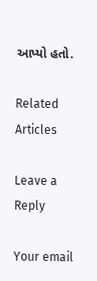આપ્યો હતો.

Related Articles

Leave a Reply

Your email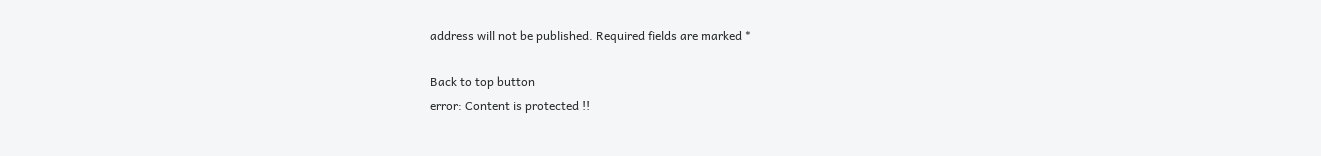address will not be published. Required fields are marked *

Back to top button
error: Content is protected !!